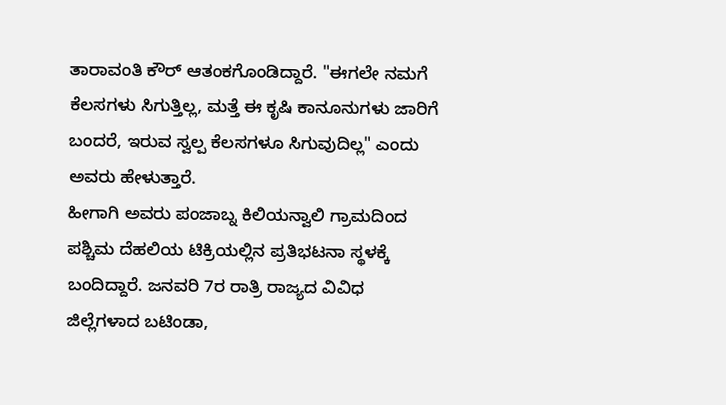ತಾರಾವಂತಿ ಕೌರ್ ಆತಂಕಗೊಂಡಿದ್ದಾರೆ. "ಈಗಲೇ ನಮಗೆ ಕೆಲಸಗಳು ಸಿಗುತ್ತಿಲ್ಲ, ಮತ್ತೆ ಈ ಕೃಷಿ ಕಾನೂನುಗಳು ಜಾರಿಗೆ ಬಂದರೆ, ಇರುವ ಸ್ವಲ್ಪ ಕೆಲಸಗಳೂ ಸಿಗುವುದಿಲ್ಲ" ಎಂದು ಅವರು ಹೇಳುತ್ತಾರೆ.
ಹೀಗಾಗಿ ಅವರು ಪಂಜಾಬ್ನ ಕಿಲಿಯನ್ವಾಲಿ ಗ್ರಾಮದಿಂದ ಪಶ್ಚಿಮ ದೆಹಲಿಯ ಟಿಕ್ರಿಯಲ್ಲಿನ ಪ್ರತಿಭಟನಾ ಸ್ಥಳಕ್ಕೆ ಬಂದಿದ್ದಾರೆ. ಜನವರಿ 7ರ ರಾತ್ರಿ ರಾಜ್ಯದ ವಿವಿಧ ಜಿಲ್ಲೆಗಳಾದ ಬಟಿಂಡಾ,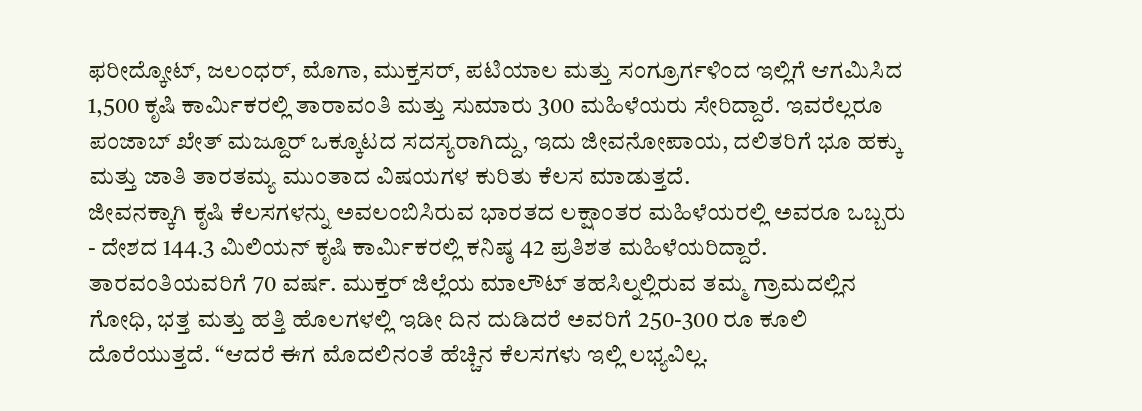ಫರೀದ್ಕೋಟ್, ಜಲಂಧರ್, ಮೊಗಾ, ಮುಕ್ತಸರ್, ಪಟಿಯಾಲ ಮತ್ತು ಸಂಗ್ರೂರ್ಗಳಿಂದ ಇಲ್ಲಿಗೆ ಆಗಮಿಸಿದ 1,500 ಕೃಷಿ ಕಾರ್ಮಿಕರಲ್ಲಿ ತಾರಾವಂತಿ ಮತ್ತು ಸುಮಾರು 300 ಮಹಿಳೆಯರು ಸೇರಿದ್ದಾರೆ. ಇವರೆಲ್ಲರೂ ಪಂಜಾಬ್ ಖೇತ್ ಮಜ್ದೂರ್ ಒಕ್ಕೂಟದ ಸದಸ್ಯರಾಗಿದ್ದು, ಇದು ಜೀವನೋಪಾಯ, ದಲಿತರಿಗೆ ಭೂ ಹಕ್ಕು ಮತ್ತು ಜಾತಿ ತಾರತಮ್ಯ ಮುಂತಾದ ವಿಷಯಗಳ ಕುರಿತು ಕೆಲಸ ಮಾಡುತ್ತದೆ.
ಜೀವನಕ್ಕಾಗಿ ಕೃಷಿ ಕೆಲಸಗಳನ್ನು ಅವಲಂಬಿಸಿರುವ ಭಾರತದ ಲಕ್ಷಾಂತರ ಮಹಿಳೆಯರಲ್ಲಿ ಅವರೂ ಒಬ್ಬರು - ದೇಶದ 144.3 ಮಿಲಿಯನ್ ಕೃಷಿ ಕಾರ್ಮಿಕರಲ್ಲಿ ಕನಿಷ್ಠ 42 ಪ್ರತಿಶತ ಮಹಿಳೆಯರಿದ್ದಾರೆ.
ತಾರವಂತಿಯವರಿಗೆ 70 ವರ್ಷ. ಮುಕ್ತರ್ ಜಿಲ್ಲೆಯ ಮಾಲೌಟ್ ತಹಸಿಲ್ನಲ್ಲಿರುವ ತಮ್ಮ ಗ್ರಾಮದಲ್ಲಿನ ಗೋಧಿ, ಭತ್ತ ಮತ್ತು ಹತ್ತಿ ಹೊಲಗಳಲ್ಲಿ ಇಡೀ ದಿನ ದುಡಿದರೆ ಅವರಿಗೆ 250-300 ರೂ ಕೂಲಿ ದೊರೆಯುತ್ತದೆ. “ಆದರೆ ಈಗ ಮೊದಲಿನಂತೆ ಹೆಚ್ಚಿನ ಕೆಲಸಗಳು ಇಲ್ಲಿ ಲಭ್ಯವಿಲ್ಲ.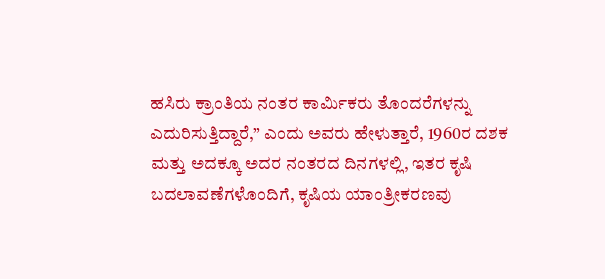ಹಸಿರು ಕ್ರಾಂತಿಯ ನಂತರ ಕಾರ್ಮಿಕರು ತೊಂದರೆಗಳನ್ನು ಎದುರಿಸುತ್ತಿದ್ದಾರೆ,” ಎಂದು ಅವರು ಹೇಳುತ್ತಾರೆ, 1960ರ ದಶಕ ಮತ್ತು ಅದಕ್ಕೂ ಅದರ ನಂತರದ ದಿನಗಳಲ್ಲಿ, ಇತರ ಕೃಷಿ ಬದಲಾವಣೆಗಳೊಂದಿಗೆ, ಕೃಷಿಯ ಯಾಂತ್ರೀಕರಣವು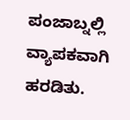ಪಂಜಾಬ್ನಲ್ಲಿ ವ್ಯಾಪಕವಾಗಿ ಹರಡಿತು.